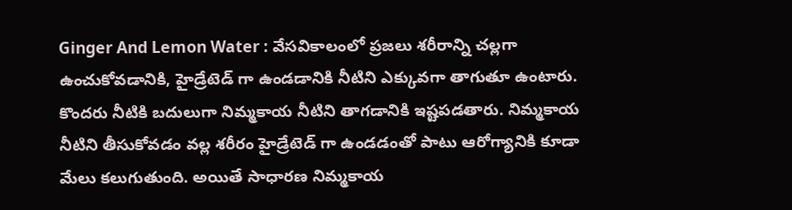Ginger And Lemon Water : వేసవికాలంలో ప్రజలు శరీరాన్ని చల్లగా ఉంచుకోవడానికి, హైడ్రేటెడ్ గా ఉండడానికి నీటిని ఎక్కువగా తాగుతూ ఉంటారు. కొందరు నీటికి బదులుగా నిమ్మకాయ నీటిని తాగడానికి ఇష్టపడతారు. నిమ్మకాయ నీటిని తీసుకోవడం వల్ల శరీరం హైడ్రేటెడ్ గా ఉండడంతో పాటు ఆరోగ్యానికి కూడా మేలు కలుగుతుంది. అయితే సాధారణ నిమ్మకాయ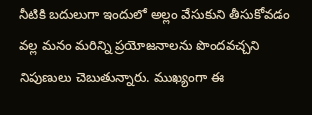నీటికి బదులుగా ఇందులో అల్లం వేసుకుని తీసుకోవడం వల్ల మనం మరిన్ని ప్రయోజనాలను పొందవచ్చని నిపుణులు చెబుతున్నారు. ముఖ్యంగా ఈ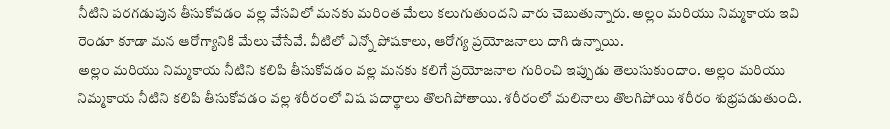నీటిని పరగడుపున తీసుకోవడం వల్ల వేసవిలో మనకు మరింత మేలు కలుగుతుందని వారు చెబుతున్నారు. అల్లం మరియు నిమ్మకాయ ఇవి రెండూ కూడా మన ఆరోగ్యానికి మేలు చేసేవే. వీటిలో ఎన్నో పోషకాలు, ఆరోగ్య ప్రయోజనాలు దాగి ఉన్నాయి.
అల్లం మరియు నిమ్మకాయ నీటిని కలిపి తీసుకోవడం వల్ల మనకు కలిగే ప్రయోజనాల గురించి ఇప్పుడు తెలుసుకుందాం. అల్లం మరియు నిమ్మకాయ నీటిని కలిపి తీసుకోవడం వల్ల శరీరంలో విష పదార్థాలు తొలగిపోతాయి. శరీరంలో మలినాలు తొలగిపోయి శరీరం శుభ్రపడుతుంది.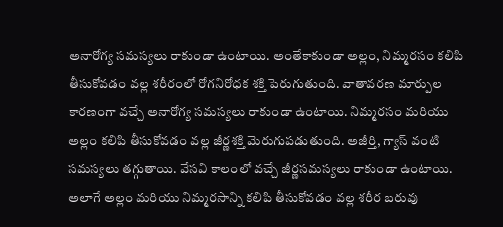అనారోగ్య సమస్యలు రాకుండా ఉంటాయి. అంతేకాకుండా అల్లం, నిమ్మరసం కలిపి తీసుకోవడం వల్ల శరీరంలో రోగనిరోధక శక్తి పెరుగుతుంది. వాతావరణ మార్పుల కారణంగా వచ్చే అనారోగ్య సమస్యలు రాకుండా ఉంటాయి. నిమ్మరసం మరియు అల్లం కలిపి తీసుకోవడం వల్ల జీర్ణశక్తి మెరుగుపడుతుంది. అజీర్తి, గ్యాస్ వంటి సమస్యలు తగ్గుతాయి. వేసవి కాలంలో వచ్చే జీర్ణసమస్యలు రాకుండా ఉంటాయి. అలాగే అల్లం మరియు నిమ్మరసాన్ని కలిపి తీసుకోవడం వల్ల శరీర బరువు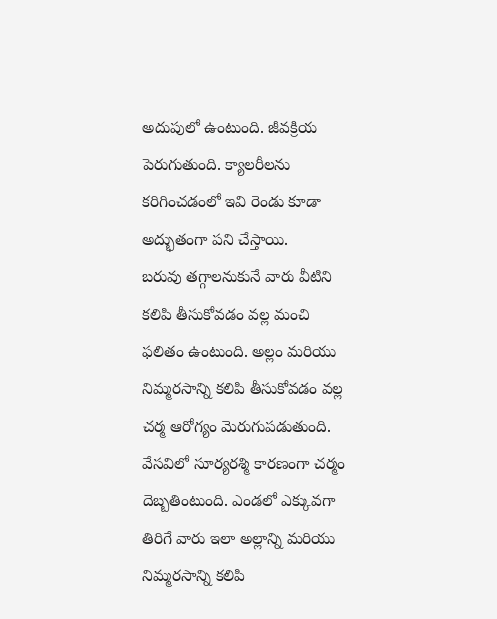అదుపులో ఉంటుంది. జీవక్రియ పెరుగుతుంది. క్యాలరీలను కరిగించడంలో ఇవి రెండు కూడా అద్భుతంగా పని చేస్తాయి.
బరువు తగ్గాలనుకునే వారు వీటిని కలిపి తీసుకోవడం వల్ల మంచి ఫలితం ఉంటుంది. అల్లం మరియు నిమ్మరసాన్ని కలిపి తీసుకోవడం వల్ల చర్మ ఆరోగ్యం మెరుగుపడుతుంది. వేసవిలో సూర్యరశ్మి కారణంగా చర్మం దెబ్బతింటుంది. ఎండలో ఎక్కువగా తిరిగే వారు ఇలా అల్లాన్ని మరియు నిమ్మరసాన్ని కలిపి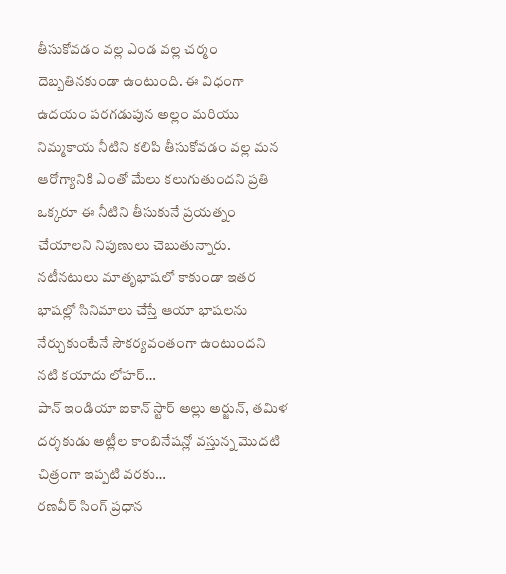తీసుకోవడం వల్ల ఎండ వల్ల చర్మం దెబ్బతినకుండా ఉంటుంది. ఈ విధంగా ఉదయం పరగడుపున అల్లం మరియు నిమ్మకాయ నీటిని కలిపి తీసుకోవడం వల్ల మన ఆరోగ్యానికి ఎంతో మేలు కలుగుతుందని ప్రతి ఒక్కరూ ఈ నీటిని తీసుకునే ప్రయత్నం చేయాలని నిపుణులు చెబుతున్నారు.
నటీనటులు మాతృభాషలో కాకుండా ఇతర భాషల్లో సినిమాలు చేస్తే ఆయా భాషలను నేర్చుకుంటేనే సౌకర్యవంతంగా ఉంటుందని నటి కయాదు లోహర్…
పాన్ ఇండియా ఐకాన్ స్టార్ అల్లు అర్జున్, తమిళ దర్శకుడు అట్లీల కాంబినేషన్లో వస్తున్న మొదటి చిత్రంగా ఇప్పటి వరకు…
రణవీర్ సింగ్ ప్రధాన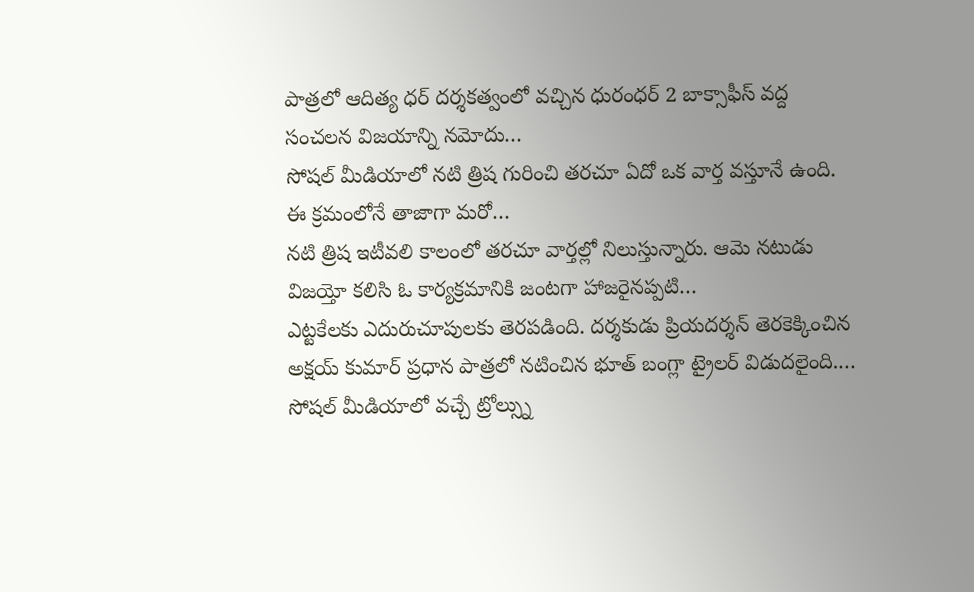పాత్రలో ఆదిత్య ధర్ దర్శకత్వంలో వచ్చిన ధురంధర్ 2 బాక్సాఫీస్ వద్ద సంచలన విజయాన్ని నమోదు…
సోషల్ మీడియాలో నటి త్రిష గురించి తరచూ ఏదో ఒక వార్త వస్తూనే ఉంది. ఈ క్రమంలోనే తాజాగా మరో…
నటి త్రిష ఇటీవలి కాలంలో తరచూ వార్తల్లో నిలుస్తున్నారు. ఆమె నటుడు విజయ్తో కలిసి ఓ కార్యక్రమానికి జంటగా హాజరైనప్పటి…
ఎట్టకేలకు ఎదురుచూపులకు తెరపడింది. దర్శకుడు ప్రియదర్శన్ తెరకెక్కించిన అక్షయ్ కుమార్ ప్రధాన పాత్రలో నటించిన భూత్ బంగ్లా ట్రైలర్ విడుదలైంది.…
సోషల్ మీడియాలో వచ్చే ట్రోల్స్ను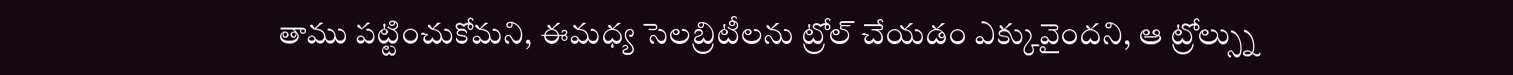తాము పట్టించుకోమని, ఈమధ్య సెలబ్రిటీలను ట్రోల్ చేయడం ఎక్కువైందని, ఆ ట్రోల్స్ను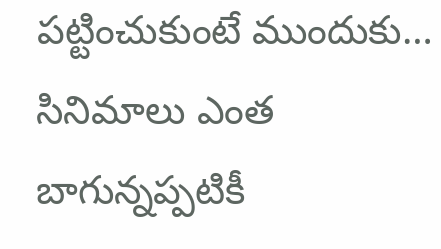పట్టించుకుంటే ముందుకు…
సినిమాలు ఎంత బాగున్నప్పటికీ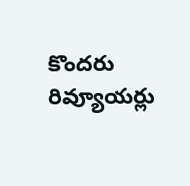కొందరు రివ్యూయర్లు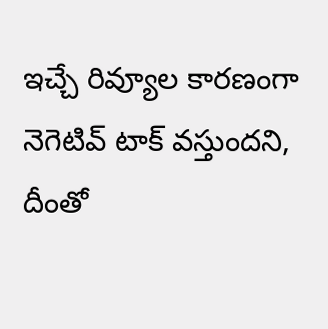ఇచ్చే రివ్యూల కారణంగా నెగెటివ్ టాక్ వస్తుందని, దీంతో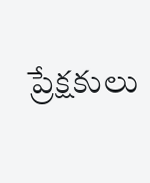ప్రేక్షకులు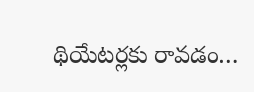థియేటర్లకు రావడం…